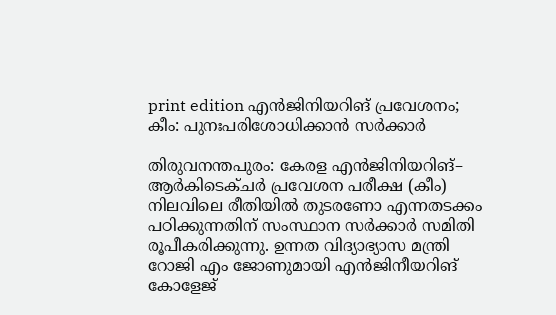print edition എൻജിനിയറിങ് പ്രവേശനം; കീം: പുനഃപരിശോധിക്കാൻ സർക്കാർ

തിരുവനന്തപുരം: കേരള എൻജിനിയറിങ്– ആർകിടെക്ചർ പ്രവേശന പരീക്ഷ (കീം) നിലവിലെ രീതിയിൽ തുടരണോ എന്നതടക്കം പഠിക്കുന്നതിന് സംസ്ഥാന സർക്കാർ സമിതി രൂപീകരിക്കുന്നു. ഉന്നത വിദ്യാഭ്യാസ മന്ത്രി റോജി എം ജോണുമായി എൻജിനീയറിങ് കോളേജ്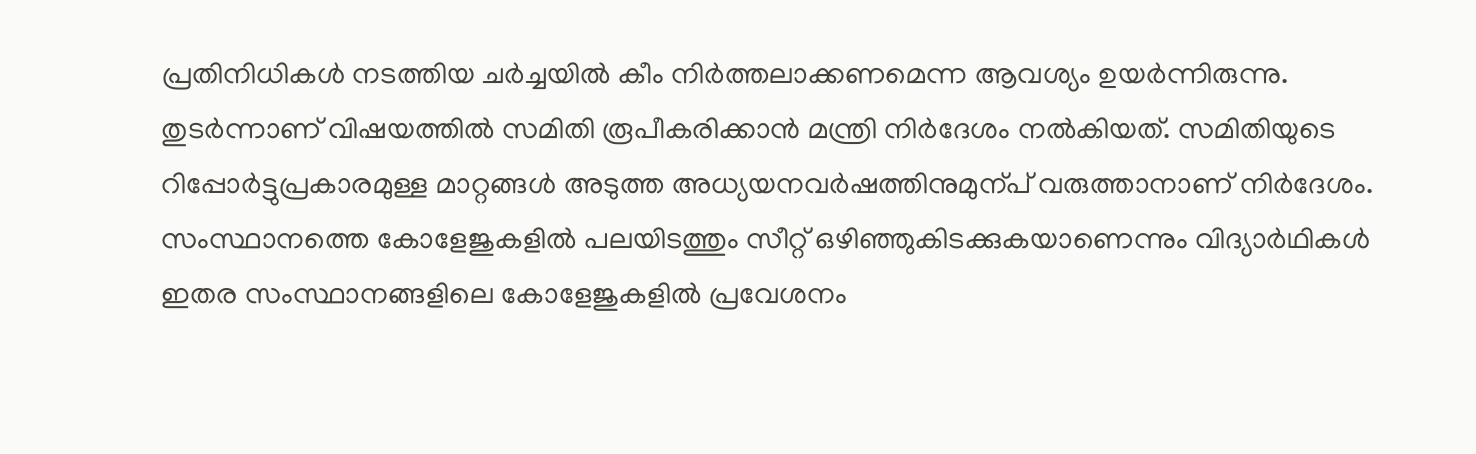പ്രതിനിധികൾ നടത്തിയ ചർച്ചയിൽ കീം നിർത്തലാക്കണമെന്ന ആവശ്യം ഉയർന്നിരുന്നു.
തുടർന്നാണ് വിഷയത്തിൽ സമിതി രൂപീകരിക്കാൻ മന്ത്രി നിർദേശം നൽകിയത്. സമിതിയുടെ റിപ്പോർട്ടുപ്രകാരമുള്ള മാറ്റങ്ങൾ അടുത്ത അധ്യയനവർഷത്തിനുമുന്പ് വരുത്താനാണ് നിർദേശം.
സംസ്ഥാനത്തെ കോളേജുകളിൽ പലയിടത്തും സീറ്റ് ഒഴിഞ്ഞുകിടക്കുകയാണെന്നും വിദ്യാർഥികൾ ഇതര സംസ്ഥാനങ്ങളിലെ കോളേജുകളിൽ പ്രവേശനം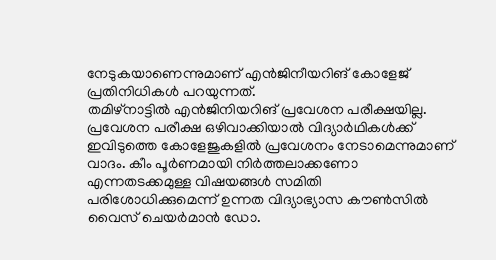നേടുകയാണെന്നുമാണ് എൻജിനീയറിങ് കോളേജ് പ്രതിനിധികൾ പറയുന്നത്.
തമിഴ്നാട്ടിൽ എൻജിനിയറിങ് പ്രവേശന പരീക്ഷയില്ല. പ്രവേശന പരീക്ഷ ഒഴിവാക്കിയാൽ വിദ്യാർഥികൾക്ക് ഇവിടുത്തെ കോളേജുകളിൽ പ്രവേശനം നേടാമെന്നുമാണ് വാദം. കീം പൂർണമായി നിർത്തലാക്കണോ എന്നതടക്കമുള്ള വിഷയങ്ങൾ സമിതി പരിശോധിക്കുമെന്ന് ഉന്നത വിദ്യാഭ്യാസ കൗൺസിൽ വൈസ് ചെയർമാൻ ഡോ.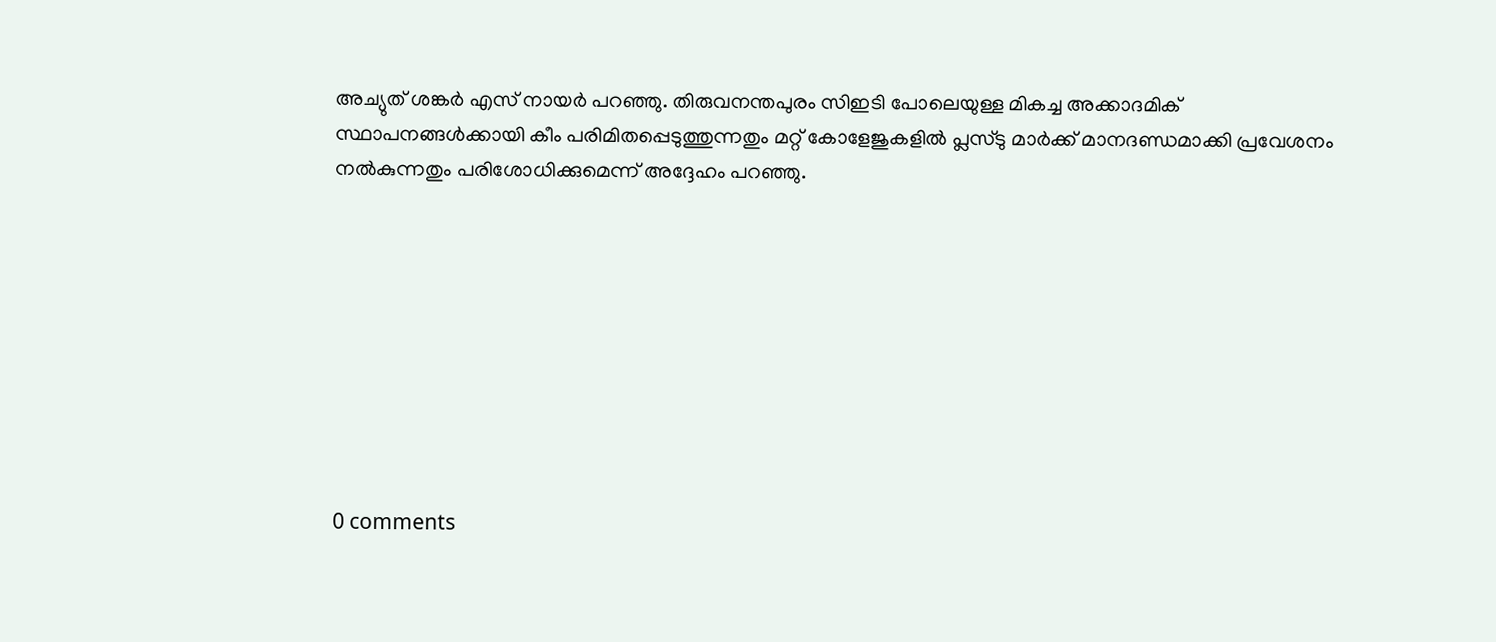അച്യുത് ശങ്കർ എസ് നായർ പറഞ്ഞു. തിരുവനന്തപുരം സിഇടി പോലെയുള്ള മികച്ച അക്കാദമിക് സ്ഥാപനങ്ങൾക്കായി കീം പരിമിതപ്പെടുത്തുന്നതും മറ്റ് കോളേജുകളിൽ പ്ലസ്ടു മാർക്ക് മാനദണ്ഡമാക്കി പ്രവേശനം നൽകുന്നതും പരിശോധിക്കുമെന്ന് അദ്ദേഹം പറഞ്ഞു.









0 comments